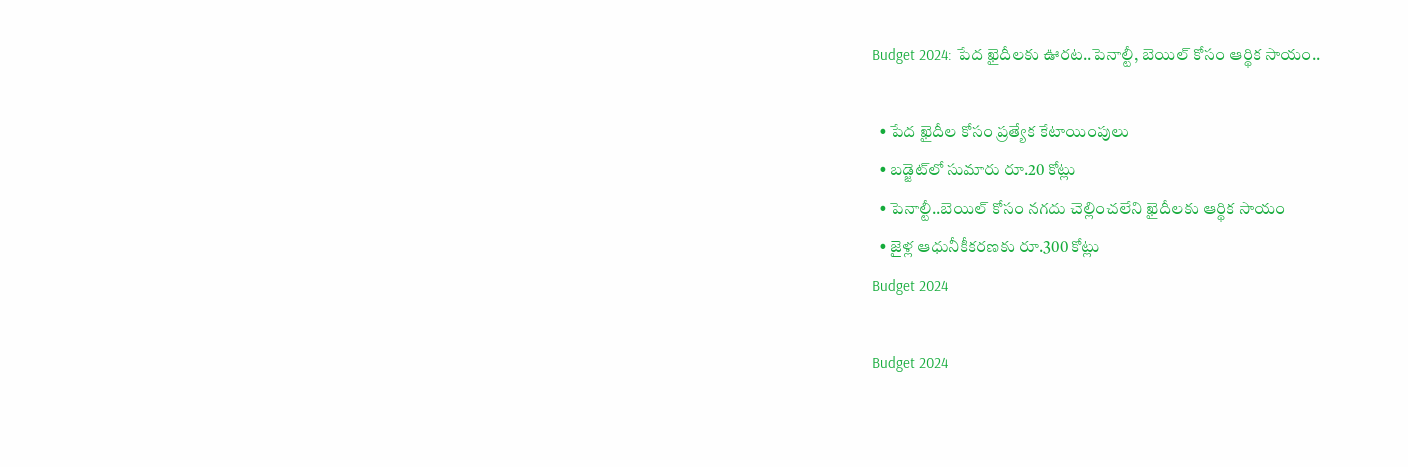Budget 2024: పేద ఖైదీలకు ఊరట..పెనాల్టీ, బెయిల్ కోసం ఆర్థిక సాయం..

  • పేద ఖైదీల కోసం ప్రత్యేక కేటాయింపులు
  • బడ్జెట్‌లో సుమారు రూ.20 కోట్లు
  • పెనాల్టీ..బెయిల్ కోసం నగదు చెల్లించలేని ఖైదీలకు ఆర్థిక సాయం
  • జైళ్ల ఆధునీకీకరణకు రూ.300 కోట్లు
Budget 2024

Budget 2024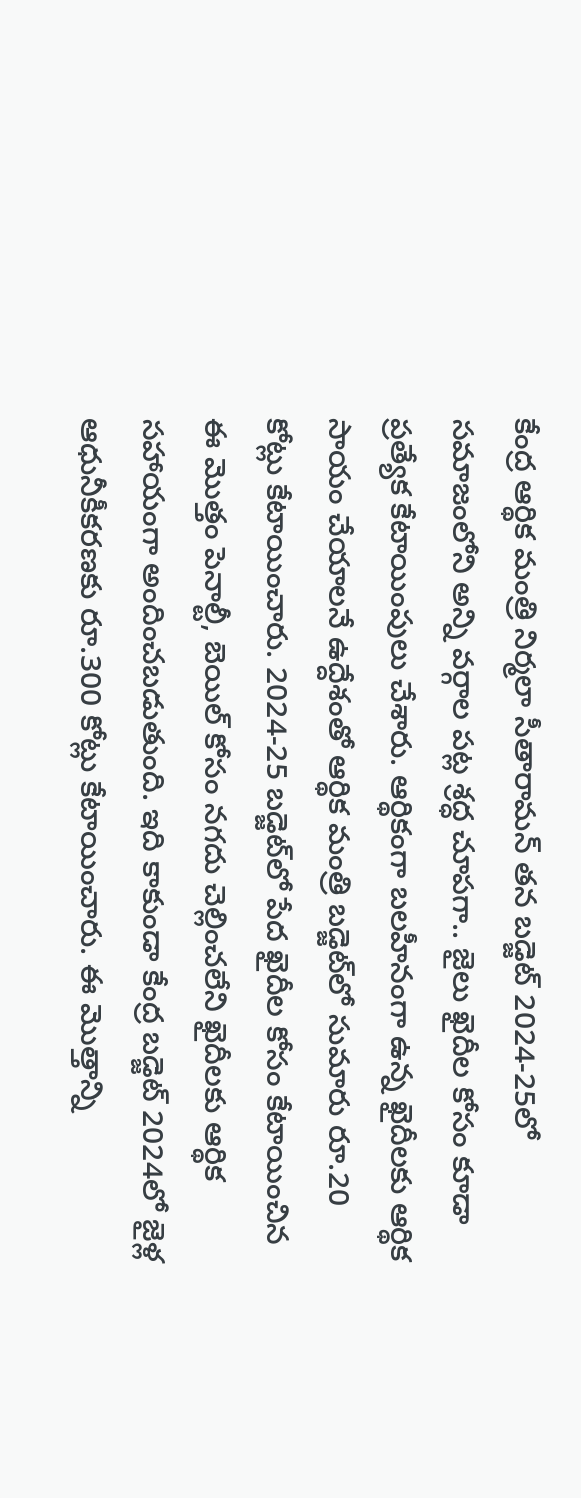కేంద్ర ఆర్థిక మంత్రి నిర్మలా సీతారామన్ తన బడ్జెట్ 2024-25లో సమాజంలోని అన్ని వర్గాల పట్ల శ్రద్ధ చూపగా.. జైలు ఖైదీల కోసం కూడా ప్రత్యేక కేటాయింపులు చేశారు. ఆర్థికంగా బలహీనంగా ఉన్న ఖైదీలకు ఆర్థిక సాయం చేయాలనే ఉద్దేశంతో ఆర్థిక మంత్రి బడ్జెట్‌లో సుమారు రూ.20 కోట్లు కేటాయించారు. 2024-25 బడ్జెట్‌లో పేద ఖైదీల కోసం కేటాయించిన ఈ మొత్తం పెనాల్టీ, బెయిల్ కోసం నగదు చెల్లించలేని ఖైదీలకు ఆర్థిక సహాయంగా అందించబడుతుంది. ఇది కాకుండా కేంద్ర బడ్జెట్ 2024లో జైళ్ల ఆధునీకీకరణకు రూ.300 కోట్లు కేటాయించారు. ఈ మొత్తాన్ని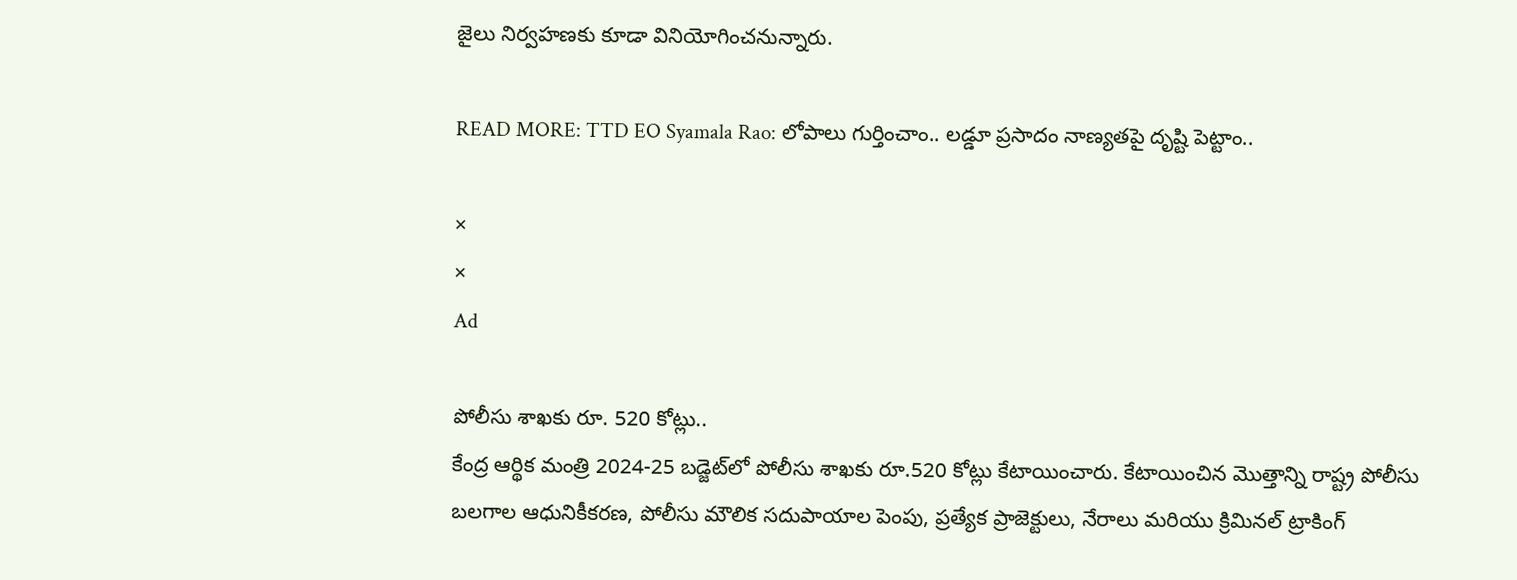జైలు నిర్వహణకు కూడా వినియోగించనున్నారు.

READ MORE: TTD EO Syamala Rao: లోపాలు గుర్తించాం.. లడ్డూ ప్రసాదం నాణ్యతపై దృష్టి పెట్టాం..

×
×
Ad

పోలీసు శాఖకు రూ. 520 కోట్లు..
కేంద్ర ఆర్థిక మంత్రి 2024-25 బడ్జెట్‌లో పోలీసు శాఖకు రూ.520 కోట్లు కేటాయించారు. కేటాయించిన మొత్తాన్ని రాష్ట్ర పోలీసు బలగాల ఆధునికీకరణ, పోలీసు మౌలిక సదుపాయాల పెంపు, ప్రత్యేక ప్రాజెక్టులు, నేరాలు మరియు క్రిమినల్ ట్రాకింగ్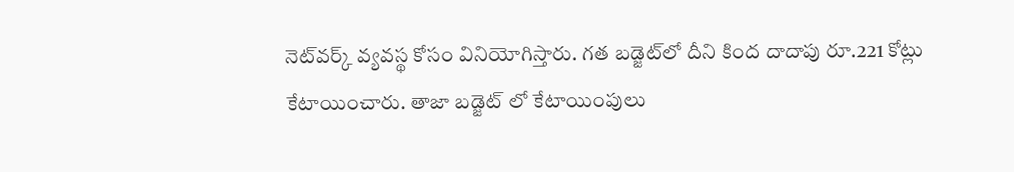నెట్‌వర్క్ వ్యవస్థ కోసం వినియోగిస్తారు. గత బడ్జెట్‌లో దీని కింద దాదాపు రూ.221 కోట్లు కేటాయించారు. తాజా బడ్జెట్ లో కేటాయింపులు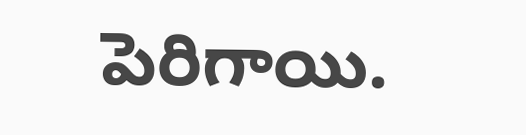పెరిగాయి.